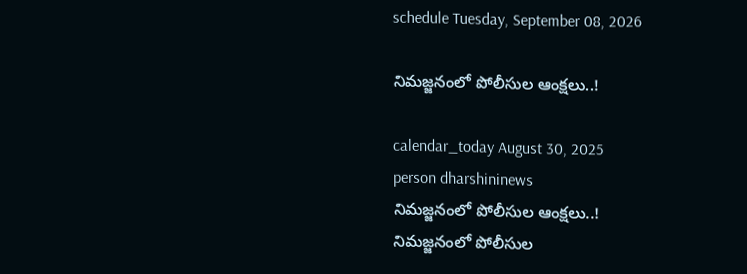schedule Tuesday, September 08, 2026

నిమజ్జనంలో పోలీసుల ఆంక్షలు..!

calendar_today August 30, 2025
person dharshininews
నిమజ్జనంలో పోలీసుల ఆంక్షలు..!
నిమజ్జనంలో పోలీసుల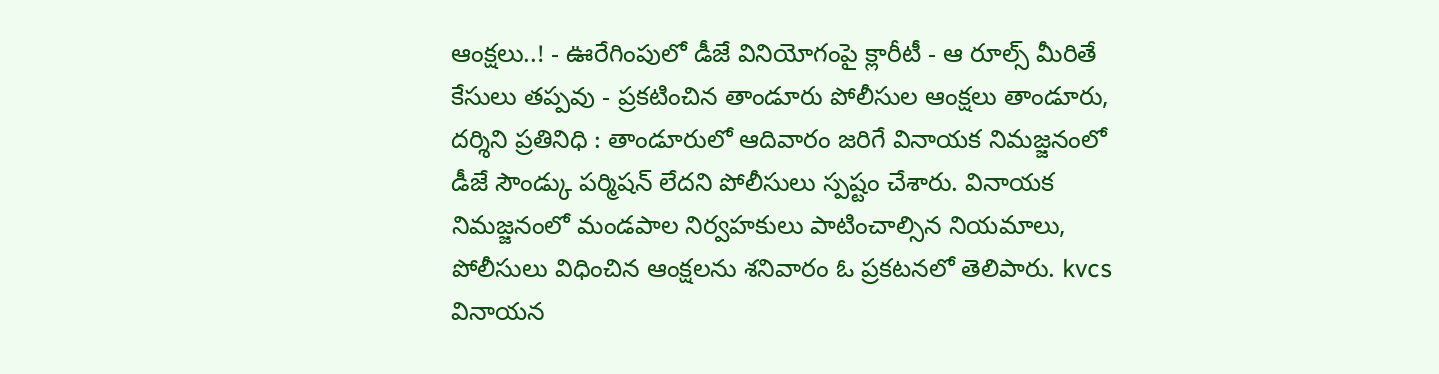ఆంక్షలు..! - ఊరేగింపులో డీజే వినియోగంపై క్లారీటీ - ఆ రూల్స్ మీరితే కేసులు తప్పవు - ప్రకటించిన తాండూరు పోలీసుల ఆంక్షలు తాండూరు, దర్శిని ప్రతినిధి : తాండూరులో ఆదివారం జరిగే వినాయక నిమజ్జనంలో డీజే సౌండ్కు పర్మిషన్ లేదని పోలీసులు స్పష్టం చేశారు. వినాయక నిమజ్జనంలో మండపాల నిర్వహకులు పాటించాల్సిన నియమాలు, పోలీసులు విధించిన ఆంక్షలను శనివారం ఓ ప్రకటనలో తెలిపారు. kvcs వినాయన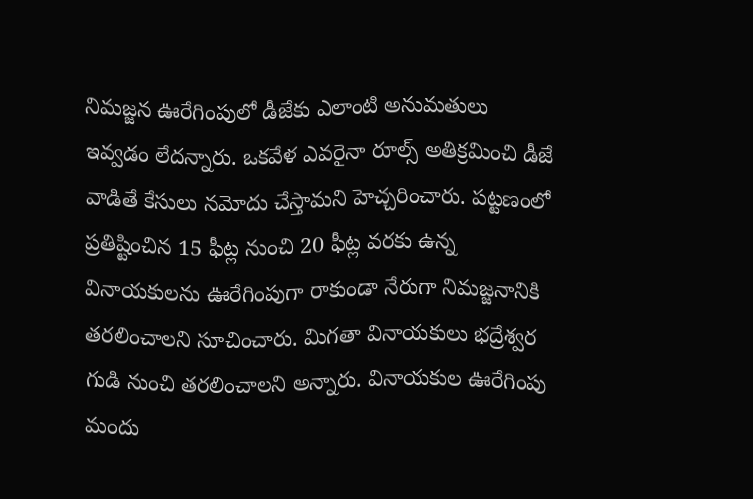నిమజ్జన ఊరేగింపులో డీజేకు ఎలాంటి అనుమతులు ఇవ్వడం లేదన్నారు. ఒకవేళ ఎవరైనా రూల్స్ అతిక్రమించి డీజే వాడితే కేసులు నమోదు చేస్తామని హెచ్చరించారు. పట్టణంలో ప్రతిష్టించిన 15 ఫీట్ల నుంచి 20 ఫీట్ల వరకు ఉన్న వినాయకులను ఊరేగింపుగా రాకుండా నేరుగా నిమజ్జనానికి తరలించాలని సూచించారు. మిగతా వినాయకులు భద్రేశ్వర గుడి నుంచి తరలించాలని అన్నారు. వినాయకుల ఊరేగింపు మందు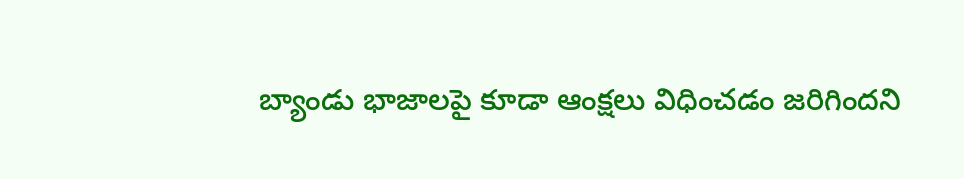బ్యాండు భాజాలపై కూడా ఆంక్షలు విధించడం జరిగిందని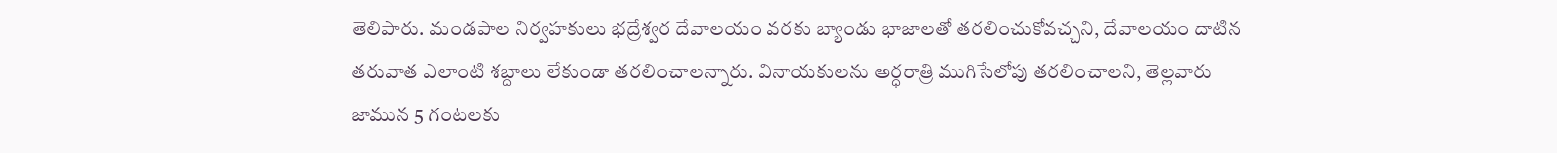తెలిపారు. మండపాల నిర్వహకులు భద్రేశ్వర దేవాలయం వరకు బ్యాండు భాజాలతో తరలించుకోవచ్చని, దేవాలయం దాటిన తరువాత ఎలాంటి శబ్దాలు లేకుండా తరలించాలన్నారు. వినాయకులను అర్ధరాత్రి ముగిసేలోపు తరలించాలని, తెల్లవారు జామున 5 గంటలకు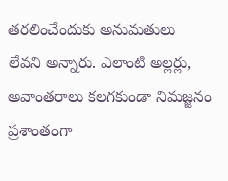తరలించేందుకు అనుమతులు లేవని అన్నారు. ఎలాంటి అల్లర్లు, అవాంతరాలు కలగకుండా నిమజ్జనం ప్రశాంతంగా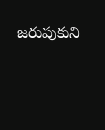జరుపుకుని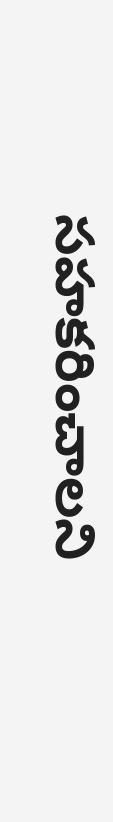సహకరించాలని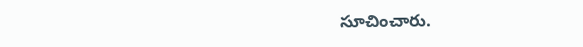సూచించారు.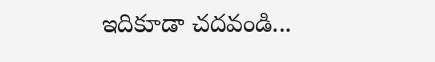ఇదికూడా చదవండి...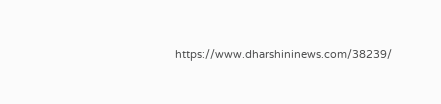https://www.dharshininews.com/38239/